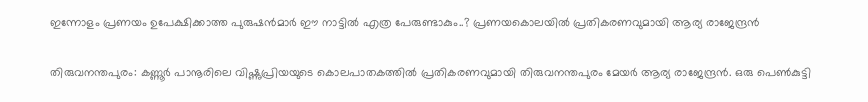ഇന്നോളം പ്രണയം ഉപേക്ഷിക്കാത്ത പുരുഷൻമാർ ഈ നാട്ടിൽ എത്ര പേരുണ്ടാകും..? പ്രണയകൊലയിൽ പ്രതികരണവുമായി ആര്യ രാജേന്ദ്രൻ

തിരുവനന്തപുരം: കണ്ണൂർ പാനൂരിലെ വിഷ്ണുപ്രിയയുടെ കൊലപാതകത്തിൽ പ്രതികരണവുമായി തിരുവനന്തപുരം മേയർ ആര്യ രാജേന്ദ്രൻ. ഒരു പെൺകുട്ടി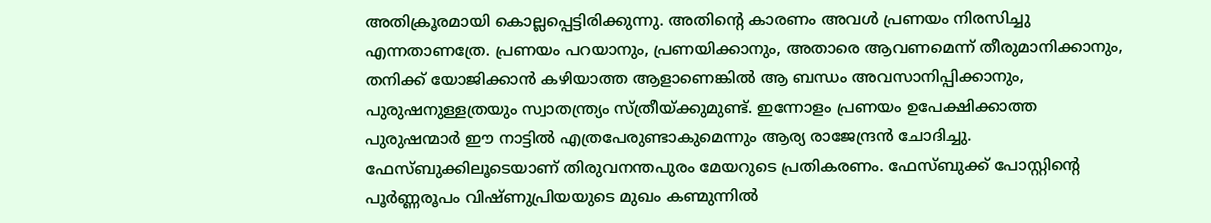അതിക്രൂരമായി കൊല്ലപ്പെട്ടിരിക്കുന്നു. അതിന്റെ കാരണം അവൾ പ്രണയം നിരസിച്ചു എന്നതാണത്രേ. പ്രണയം പറയാനും, പ്രണയിക്കാനും, അതാരെ ആവണമെന്ന് തീരുമാനിക്കാനും, തനിക്ക് യോജിക്കാൻ കഴിയാത്ത ആളാണെങ്കിൽ ആ ബന്ധം അവസാനിപ്പിക്കാനും, പുരുഷനുള്ളത്രയും സ്വാതന്ത്ര്യം സ്ത്രീയ്ക്കുമുണ്ട്. ഇന്നോളം പ്രണയം ഉപേക്ഷിക്കാത്ത പുരുഷന്മാർ ഈ നാട്ടിൽ എത്രപേരുണ്ടാകുമെന്നും ആര്യ രാജേന്ദ്രൻ ചോദിച്ചു. ഫേസ്ബുക്കിലൂടെയാണ് തിരുവനന്തപുരം മേയറുടെ പ്രതികരണം. ഫേസ്ബുക്ക് പോസ്റ്റിന്റെ പൂർണ്ണരൂപം വിഷ്ണുപ്രിയയുടെ മുഖം കണ്മുന്നിൽ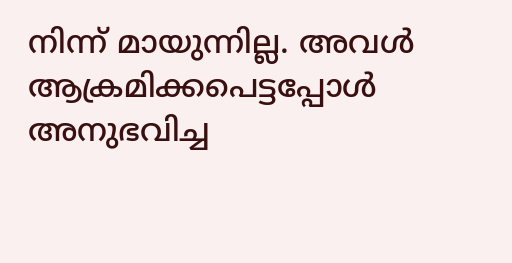നിന്ന് മായുന്നില്ല. അവൾ ആക്രമിക്കപെട്ടപ്പോൾ അനുഭവിച്ച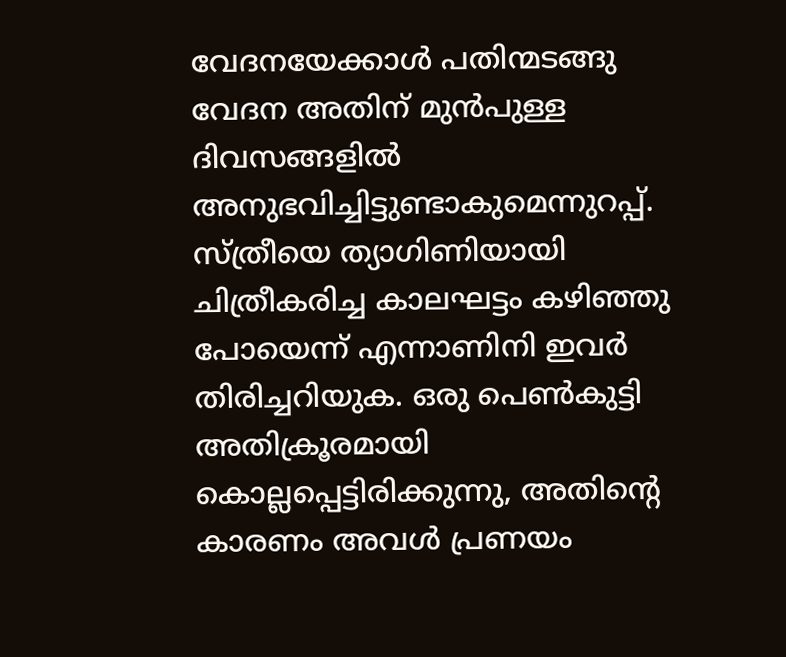വേദനയേക്കാൾ പതിന്മടങ്ങു വേദന അതിന് മുൻപുള്ള ദിവസങ്ങളിൽ അനുഭവിച്ചിട്ടുണ്ടാകുമെന്നുറപ്പ്. സ്ത്രീയെ ത്യാഗിണിയായി ചിത്രീകരിച്ച കാലഘട്ടം കഴിഞ്ഞു പോയെന്ന് എന്നാണിനി ഇവർ തിരിച്ചറിയുക. ഒരു പെൺകുട്ടി അതിക്രൂരമായി കൊല്ലപ്പെട്ടിരിക്കുന്നു, അതിന്റെ കാരണം അവൾ പ്രണയം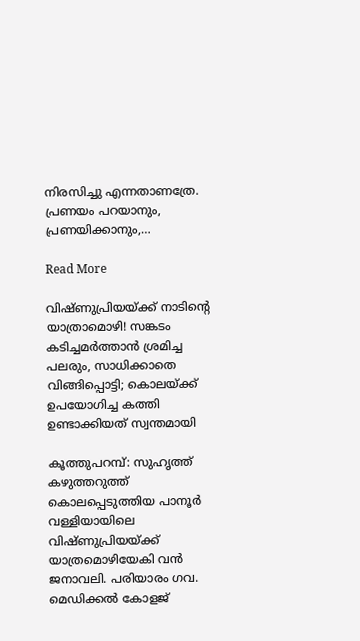നിരസിച്ചു എന്നതാണത്രേ. പ്രണയം പറയാനും, പ്രണയിക്കാനും,…

Read More

വിഷ്ണുപ്രിയയ്ക്ക് നാടിന്‍റെ യാത്രാമൊഴി! സങ്കടം കടിച്ചമർത്താൻ ശ്രമിച്ച പലരും, സാധിക്കാതെ വിങ്ങിപ്പൊട്ടി; കൊലയ്ക്ക് ഉപയോഗിച്ച കത്തി ഉണ്ടാക്കിയത് സ്വന്തമായി

കൂത്തുപറമ്പ്: സുഹൃത്ത് കഴുത്തറുത്ത് കൊലപ്പെടുത്തിയ പാനൂർ വള്ളിയായിലെ വിഷ്ണുപ്രിയയ്ക്ക് യാത്രമൊഴിയേകി വൻ ജനാവലി. പരിയാരം ഗവ. മെഡിക്കൽ കോളജ്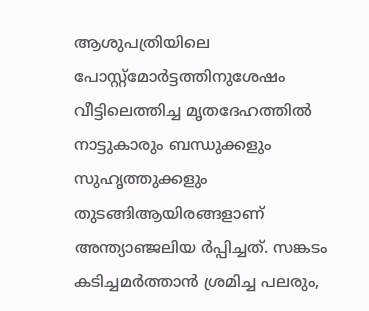ആശുപത്രിയിലെ പോസ്റ്റ്മോർട്ടത്തിനുശേഷം വീട്ടിലെത്തിച്ച മൃതദേഹത്തിൽ നാട്ടുകാരും ബന്ധുക്കളും സുഹൃത്തുക്കളും തുടങ്ങിആയിരങ്ങളാണ് അന്ത്യാഞ്ജലിയ ർപ്പിച്ചത്. സങ്കടം കടിച്ചമർത്താൻ ശ്രമിച്ച പലരും,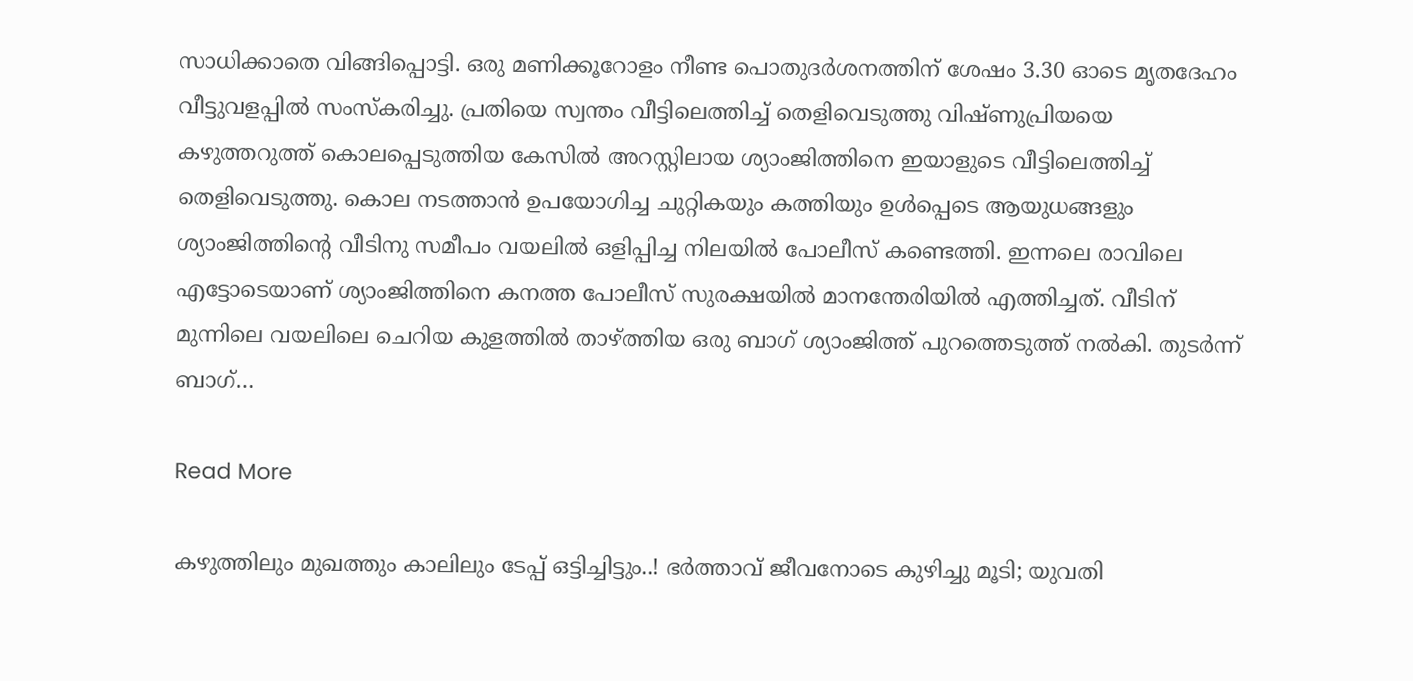സാധിക്കാതെ വിങ്ങിപ്പൊട്ടി. ഒരു മണിക്കൂറോളം നീണ്ട പൊതുദർശനത്തിന് ശേഷം 3.30 ഓടെ മൃതദേഹം വീട്ടുവളപ്പിൽ സംസ്കരിച്ചു. പ്രതിയെ സ്വന്തം വീട്ടിലെത്തിച്ച് തെളിവെടുത്തു വിഷ്ണുപ്രിയയെ കഴുത്തറുത്ത് കൊലപ്പെടുത്തിയ കേസിൽ അറസ്റ്റിലായ ശ്യാംജിത്തിനെ ഇയാളുടെ വീട്ടിലെത്തിച്ച് തെളിവെടുത്തു. കൊല നടത്താൻ ഉപയോഗിച്ച ചുറ്റികയും കത്തിയും ഉൾപ്പെടെ ആയുധങ്ങളും ശ്യാംജിത്തിന്‍റെ വീടിനു സമീപം വയലിൽ ഒളിപ്പിച്ച നിലയിൽ പോലീസ് കണ്ടെത്തി. ഇന്നലെ രാവിലെ എട്ടോടെയാണ് ശ്യാംജിത്തിനെ കനത്ത പോലീസ് സുരക്ഷയിൽ മാനന്തേരിയിൽ എത്തിച്ചത്. വീടിന് മുന്നിലെ വയലിലെ ചെറിയ കുളത്തിൽ താഴ്ത്തിയ ഒരു ബാഗ് ശ്യാംജിത്ത് പുറത്തെടുത്ത് നൽകി. തുടർന്ന് ബാഗ്…

Read More

കഴുത്തിലും മുഖത്തും കാലിലും ടേപ്പ് ഒട്ടിച്ചിട്ടും..! ഭർത്താവ് ജീവനോടെ കുഴിച്ചു മൂടി; യുവതി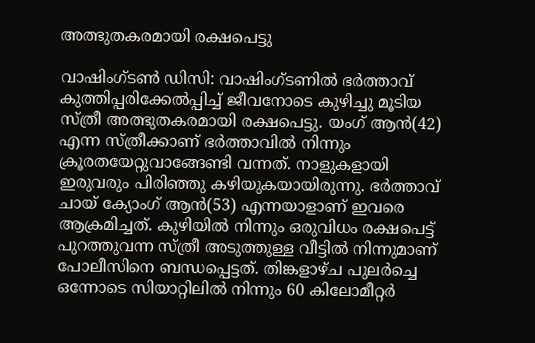അത്ഭുതകരമായി രക്ഷപെട്ടു

വാഷിംഗ്ടൺ ഡിസി: വാഷിംഗ്ടണില്‍ ഭര്‍ത്താവ് കുത്തിപ്പരിക്കേല്‍പ്പിച്ച് ജീവനോടെ കുഴിച്ചു മൂടിയ സ്ത്രീ അത്ഭുതകരമായി രക്ഷപെട്ടു. യംഗ് ആൻ(42) എന്ന സ്ത്രീക്കാണ് ഭർത്താവിൽ നിന്നും ക്രൂരതയേറ്റുവാങ്ങേണ്ടി വന്നത്. നാളുകളായി ഇരുവരും പിരിഞ്ഞു കഴിയുകയായിരുന്നു. ഭർത്താവ് ചായ് ക്യോംഗ് ആൻ(53) എന്നയാളാണ് ഇവരെ ആക്രമിച്ചത്. കുഴിയിൽ നിന്നും ഒരുവിധം രക്ഷപെട്ട് പുറത്തുവന്ന സ്ത്രീ അടുത്തുള്ള വീട്ടിൽ നിന്നുമാണ് പോലീസിനെ ബന്ധപ്പെട്ടത്. തിങ്കളാഴ്ച പുലർച്ചെ ഒന്നോടെ സിയാറ്റിലിൽ നിന്നും 60 കിലോമീറ്റർ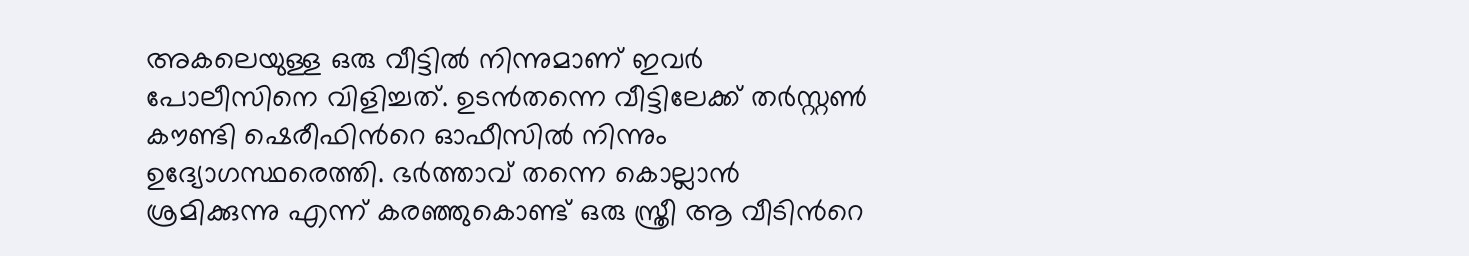അകലെയുള്ള ഒരു വീട്ടിൽ നിന്നുമാണ് ഇവർ പോലീസിനെ വിളിച്ചത്. ഉടൻതന്നെ വീട്ടിലേക്ക് തർസ്റ്റൺ കൗണ്ടി ഷെരീഫിന്‍റെ ഓഫീസിൽ നിന്നും ഉദ്യോഗസ്ഥരെത്തി. ഭർത്താവ് തന്നെ കൊല്ലാൻ ശ്രമിക്കുന്നു എന്ന് കരഞ്ഞുകൊണ്ട് ഒരു സ്ത്രീ ആ വീടിന്‍റെ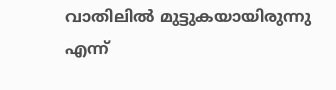വാതിലിൽ മുട്ടുകയായിരുന്നു എന്ന്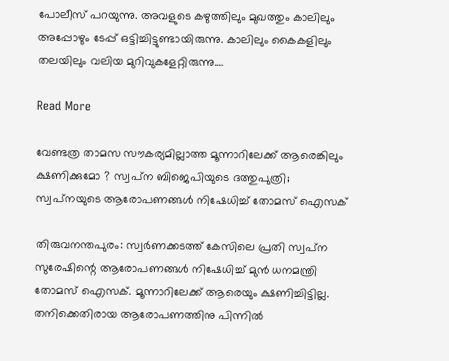പോലീസ് പറയുന്നു. അവളുടെ കഴുത്തിലും മുഖത്തും കാലിലും അപ്പോഴും ടേപ്പ് ഒട്ടിച്ചിട്ടുണ്ടായിരുന്നു. കാലിലും കൈകളിലും തലയിലും വലിയ മുറിവുകളേറ്റിരുന്നു.…

Read More

വേണ്ടത്ര താമസ സൗകര്യമില്ലാത്ത മൂന്നാറിലേക്ക്‌ ആരെങ്കിലും ക്ഷണിക്കുമോ ? സ്വപ്‌ന ബിജെപിയുടെ ദത്തുപുത്രി; സ്വപ്‌നയുടെ ആരോപണങ്ങള്‍ നിഷേധിച്ച് തോമസ് ഐസക്

തിരുവനന്തപുരം: സ്വര്‍ണക്കടത്ത് കേസിലെ പ്രതി സ്വപ്‌ന സുരേഷിന്റെ ആരോപണങ്ങള്‍ നിഷേധിച്ച് മുന്‍ ധനമന്ത്രി തോമസ് ഐസക്. മൂന്നാറിലേക്ക് ആരെയും ക്ഷണിച്ചിട്ടില്ല. തനിക്കെതിരായ ആരോപണത്തിനു പിന്നില്‍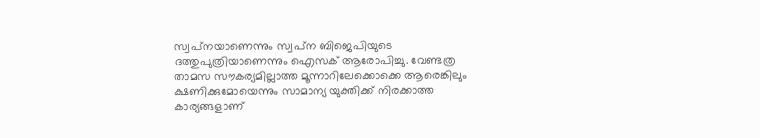സ്വപ്‌നയാണെന്നും സ്വപ്‌ന ബിജെപിയുടെ ദത്തുപുത്രിയാണെന്നും ഐസക് ആരോപിച്ചു. വേണ്ടത്ര താമസ സൗകര്യമില്ലാത്ത മൂന്നാറിലേക്കൊക്കെ ആരെങ്കിലും ക്ഷണിക്കുമോയെന്നും സാമാന്യ യുക്തിക്ക് നിരക്കാത്ത കാര്യങ്ങളാണ്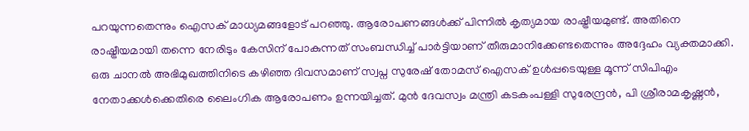പറയുന്നതെന്നും ഐസക് മാധ്യമങ്ങളോട് പറഞ്ഞു. ആരോപണങ്ങള്‍ക്ക് പിന്നില്‍ കൃത്യമായ രാഷ്ട്രീയമുണ്ട്. അതിനെ രാഷ്ട്രീയമായി തന്നെ നേരിടും കേസിന് പോകുന്നത് സംബന്ധിച്ച് പാര്‍ട്ടിയാണ് തീരുമാനിക്കേണ്ടതെന്നും അദ്ദേഹം വ്യക്തമാക്കി. ഒരു ചാനല്‍ അഭിമുഖത്തിനിടെ കഴിഞ്ഞ ദിവസമാണ് സ്വപ്ന സുരേഷ് തോമസ് ഐസക് ഉള്‍പ്പടെയുള്ള മൂന്ന് സിപിഎം നേതാക്കള്‍ക്കെതിരെ ലൈംഗിക ആരോപണം ഉന്നയിച്ചത്. മുന്‍ ദേവസ്വം മന്ത്രി കടകംപള്ളി സുരേന്ദ്രന്‍, പി ശ്രീരാമകൃഷ്ണന്‍,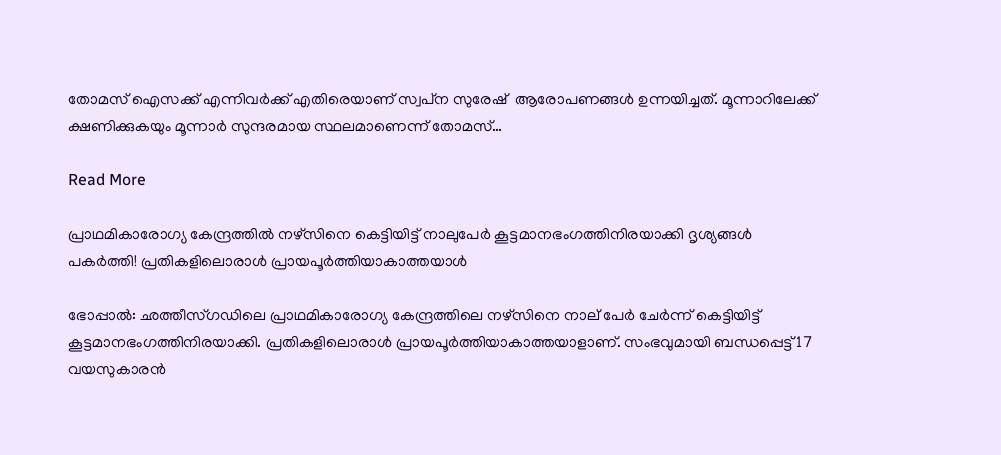തോമസ് ഐസക്ക് എന്നിവര്‍ക്ക് എതിരെയാണ് സ്വപ്‌ന സുരേഷ്  ആരോപണങ്ങള്‍ ഉന്നയിച്ചത്. മൂന്നാറിലേക്ക് ക്ഷണിക്കുകയും മൂന്നാര്‍ സുന്ദരമായ സ്ഥലമാണെന്ന് തോമസ്…

Read More

പ്രാഥമികാരോഗ്യ കേന്ദ്രത്തിൽ നഴ്സിനെ കെട്ടിയിട്ട് നാലുപേര്‍ കൂട്ടമാനഭംഗത്തിനിരയാക്കി ദൃശ്യങ്ങൾ പകർത്തി! പ്രതികളിലൊരാൾ പ്രായപൂർത്തിയാകാത്തയാള്‍

ഭോപ്പാൽ: ഛത്തീസ്ഗഡിലെ പ്രാഥമികാരോഗ്യ കേന്ദ്രത്തിലെ നഴ്സിനെ നാല് പേർ ചേർന്ന് കെട്ടിയിട്ട് കൂട്ടമാനഭംഗത്തിനിരയാക്കി. പ്രതികളിലൊരാൾ പ്രായപൂർത്തിയാകാത്തയാളാണ്. സംഭവുമായി ബന്ധപ്പെട്ട് 17 വയസുകാരൻ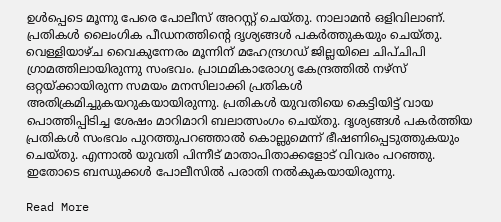ഉൾപ്പെടെ മൂന്നു പേരെ പോലീസ് അറസ്റ്റ് ചെയ്തു. നാലാമൻ ഒളിവിലാണ്. പ്രതികൾ‌ ലൈംഗിക പീഡനത്തിന്‍റെ ദൃശ്യങ്ങൾ പകർത്തുകയും ചെയ്തു. വെള്ളിയാഴ്ച വൈകുന്നേരം മൂന്നിന് മഹേന്ദ്രഗഡ് ജില്ലയിലെ ചിപ്ചിപി ഗ്രാമത്തിലായിരുന്നു സംഭവം. പ്രാഥമികാരോഗ്യ കേന്ദ്രത്തിൽ നഴ്സ് ഒറ്റയ്ക്കായിരുന്ന സമയം മനസിലാക്കി പ്രതികൾ അതിക്രമിച്ചുകയറുകയായിരുന്നു. പ്രതികൾ യുവതിയെ കെട്ടിയിട്ട് വായ പൊത്തിപ്പിടിച്ച ശേഷം മാറിമാറി ബലാത്സംഗം ചെയ്തു. ദൃശ്യങ്ങൾ പകർത്തിയ പ്രതികൾ സംഭവം പുറത്തുപറഞ്ഞാൽ കൊല്ലുമെന്ന് ഭീഷണിപ്പെടുത്തുകയും ചെയ്തു. എന്നാൽ യുവതി പിന്നീട് മാതാപിതാക്കളോട് വിവരം പറഞ്ഞു. ഇതോടെ ബന്ധുക്കൾ പോലീസിൽ പരാതി നൽകുകയായിരുന്നു.

Read More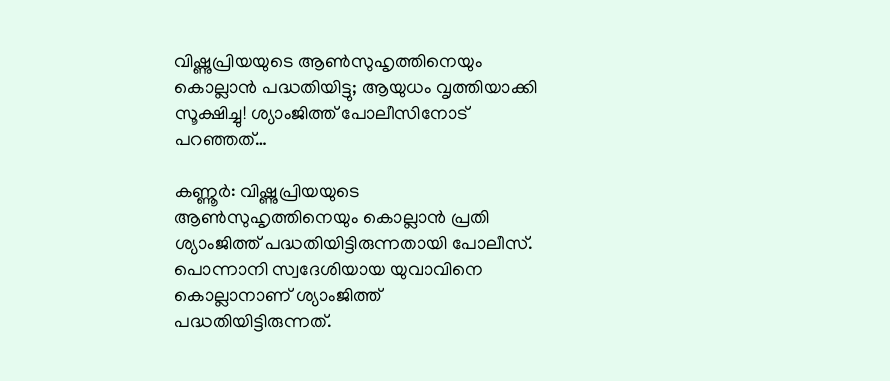വിഷ്ണുപ്രിയയുടെ ആൺസുഹൃത്തിനെയും കൊല്ലാന്‍ പദ്ധതിയിട്ടു; ആയുധം വൃത്തിയാക്കി സൂക്ഷിച്ചു! ശ്യാംജിത്ത് പോലീസിനോട് പറഞ്ഞത്…

കണ്ണൂര്‍: വിഷ്ണുപ്രിയയുടെ ആൺസുഹൃത്തിനെയും കൊല്ലാന്‍ പ്രതി ശ്യാംജിത്ത് പദ്ധതിയിട്ടിരുന്നതായി പോലീസ്. പൊന്നാനി സ്വദേശിയായ യുവാവിനെ കൊല്ലാനാണ് ശ്യാംജിത്ത് പദ്ധതിയിട്ടിരുന്നത്.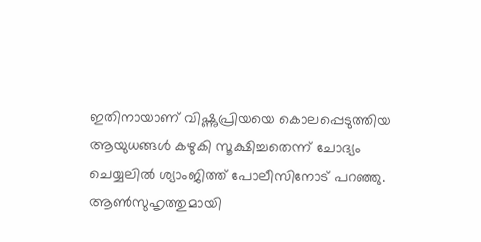ഇതിനായാണ് വിഷ്ണുപ്രിയയെ കൊലപ്പെടുത്തിയ ആയുധങ്ങള്‍ കഴുകി സൂക്ഷിച്ചതെന്ന് ചോദ്യം ചെയ്യലിൽ ശ്യാംജിത്ത് പോലീസിനോട് പറഞ്ഞു. ആൺസുഹൃത്തുമായി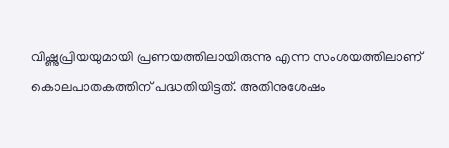വിഷ്ണുപ്രിയയുമായി പ്രണയത്തിലായിരുന്നു എന്ന സംശയത്തിലാണ് കൊലപാതകത്തിന് പദ്ധതിയിട്ടത്. അതിനുശേഷം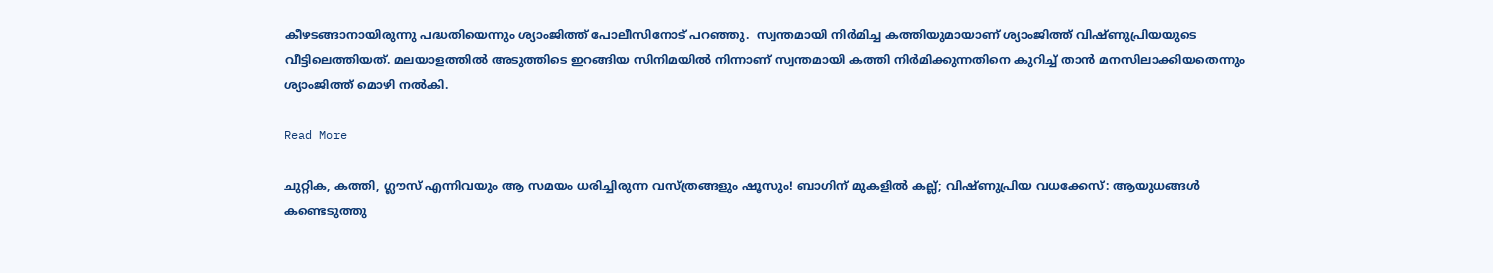കീഴടങ്ങാനായിരുന്നു പദ്ധതിയെന്നും ശ്യാംജിത്ത് പോലീസിനോട് പറഞ്ഞു.  സ്വന്തമായി നിര്‍മിച്ച കത്തിയുമായാണ് ശ്യാംജിത്ത് വിഷ്ണുപ്രിയയുടെ വീട്ടിലെത്തിയത്. മലയാളത്തില്‍ അടുത്തിടെ ഇറങ്ങിയ സിനിമയില്‍ നിന്നാണ് സ്വന്തമായി കത്തി നിര്‍മിക്കുന്നതിനെ കുറിച്ച് താന്‍ മനസിലാക്കിയതെന്നും ശ്യാംജിത്ത് മൊഴി നൽകി.

Read More

ചുറ്റിക, കത്തി, ഗ്ലൗസ് എന്നിവയും ആ സമയം ധരിച്ചിരുന്ന വസ്ത്രങ്ങളും ഷൂസും! ബാഗിന് മുകളില്‍ കല്ല്‌; വിഷ്ണുപ്രിയ വധക്കേസ്: ആയുധങ്ങൾ കണ്ടെടുത്തു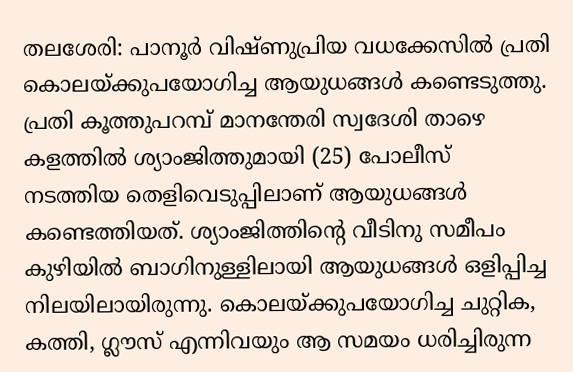തലശേരി: പാനൂർ വിഷ്ണുപ്രിയ വധക്കേസിൽ പ്രതി കൊലയ്ക്കുപയോഗിച്ച ആയുധങ്ങൾ കണ്ടെടുത്തു. പ്രതി കൂത്തുപറമ്പ് മാനന്തേരി സ്വദേശി താഴെ കളത്തിൽ ശ്യാംജിത്തുമായി (25) പോലീസ് നടത്തിയ തെളിവെടുപ്പിലാണ് ആയുധങ്ങൾ കണ്ടെത്തിയത്. ശ്യാംജിത്തിന്‍റെ വീടിനു സമീപം കുഴിയിൽ ബാഗിനുള്ളിലായി ആയുധങ്ങൾ ഒളിപ്പിച്ച നിലയിലായിരുന്നു. കൊലയ്ക്കുപയോഗിച്ച ചുറ്റിക, കത്തി, ഗ്ലൗസ് എന്നിവയും ആ സമയം ധരിച്ചിരുന്ന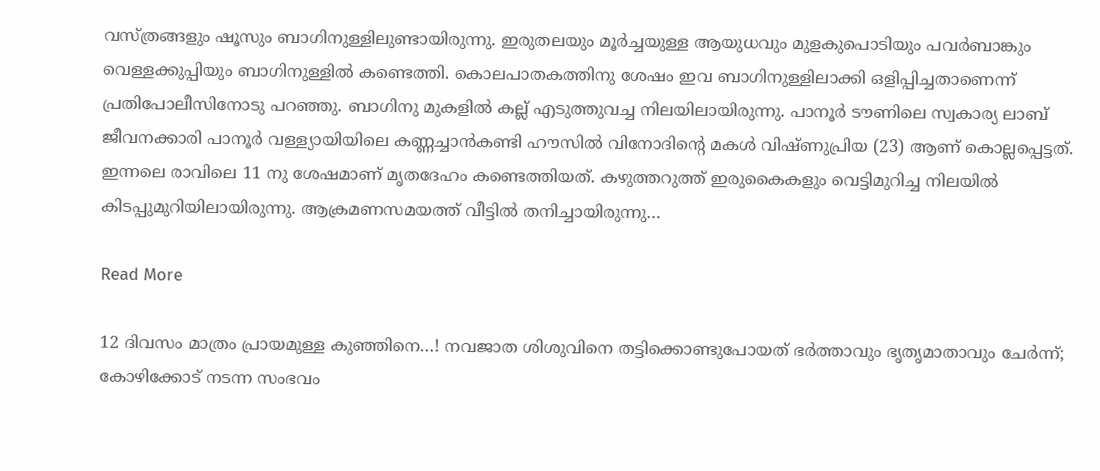വസ്ത്രങ്ങളും ഷൂസും ബാഗിനുള്ളിലുണ്ടായിരുന്നു. ഇരുതലയും മൂർച്ചയുള്ള ആയുധവും മുളകുപൊടിയും പവർബാങ്കും വെള്ളക്കുപ്പിയും ബാഗിനുള്ളിൽ കണ്ടെത്തി. കൊലപാതകത്തിനു ശേഷം ഇവ ബാഗിനുള്ളിലാക്കി ഒളിപ്പിച്ചതാണെന്ന് പ്രതിപോലീസിനോടു പറഞ്ഞു. ബാഗിനു മുകളിൽ കല്ല് എടുത്തുവച്ച നിലയിലായിരുന്നു. പാനൂർ ടൗണിലെ സ്വകാര്യ ലാബ് ജീവനക്കാരി പാനൂർ വള്ള്യായിയിലെ കണ്ണച്ചാൻകണ്ടി ഹൗസിൽ വിനോദിന്‍റെ മകൾ വിഷ്ണുപ്രിയ (23) ആണ് കൊല്ലപ്പെട്ടത്. ഇന്നലെ രാവിലെ 11 നു ശേഷമാണ് മൃതദേഹം കണ്ടെത്തിയത്. കഴുത്തറുത്ത് ഇരുകൈകളും വെട്ടിമുറിച്ച നിലയിൽ കിടപ്പുമുറിയിലായിരുന്നു. ആക്രമണസമയത്ത് വീട്ടിൽ തനിച്ചായിരുന്നു…

Read More

12 ദിവസം മാത്രം പ്രായമുള്ള കുഞ്ഞിനെ…! നവജാത ശിശുവിനെ തട്ടിക്കൊണ്ടുപോയത് ഭര്‍ത്താവും ഭൃതൃമാതാവും ചേര്‍ന്ന്; കോഴിക്കോട് നടന്ന സംഭവം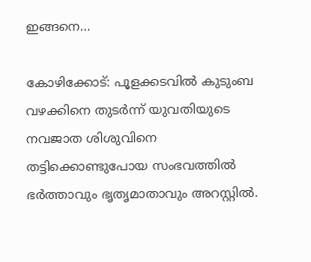ഇങ്ങനെ…

കോഴിക്കോട്: പൂളക്കടവിൽ കുടുംബ വഴക്കിനെ തുടർന്ന് യുവതിയുടെ നവജാത ശിശുവിനെ തട്ടിക്കൊണ്ടുപോയ സംഭവത്തിൽ ഭർത്താവും ഭൃതൃമാതാവും അറസ്റ്റിൽ.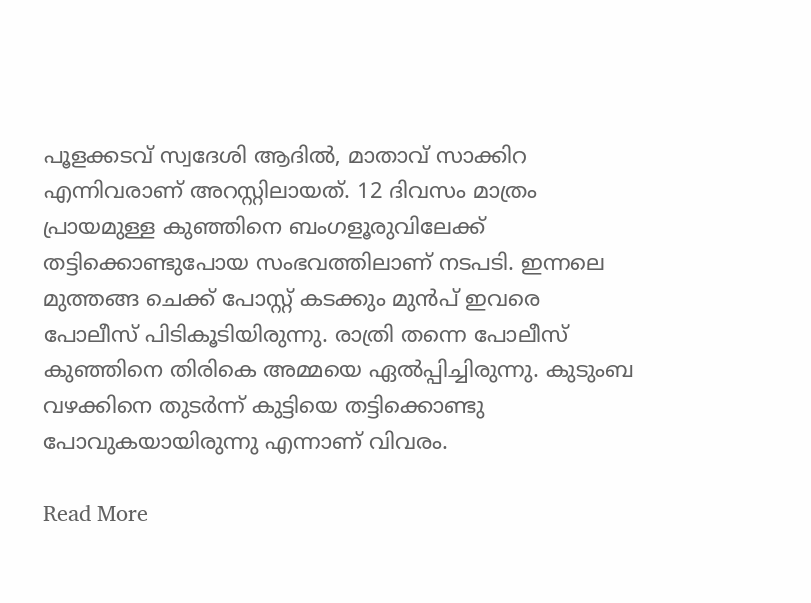പൂളക്കടവ് സ്വദേശി ആദില്‍, മാതാവ് സാക്കിറ എന്നിവരാണ് അറസ്റ്റിലായത്. 12 ദിവസം മാത്രം പ്രായമുള്ള കുഞ്ഞിനെ ബംഗളൂരുവിലേക്ക് തട്ടിക്കൊണ്ടുപോയ സംഭവത്തിലാണ് നടപടി. ഇന്നലെ മുത്തങ്ങ ചെക്ക് പോസ്റ്റ് കടക്കും മുൻപ് ഇവരെ പോലീസ് പിടികൂടിയിരുന്നു. രാത്രി തന്നെ പോലീസ് കുഞ്ഞിനെ തിരികെ അമ്മയെ ഏൽപ്പിച്ചിരുന്നു. കുടുംബ വഴക്കിനെ തുടർന്ന് കുട്ടിയെ തട്ടിക്കൊണ്ടു പോവുകയായിരുന്നു എന്നാണ് വിവരം.

Read More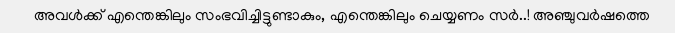അവൾക്ക് എന്തെങ്കിലും സംഭവിച്ചിട്ടുണ്ടാകും, എന്തെങ്കിലും ചെയ്യണം സർ..! അഞ്ചുവര്‍ഷത്തെ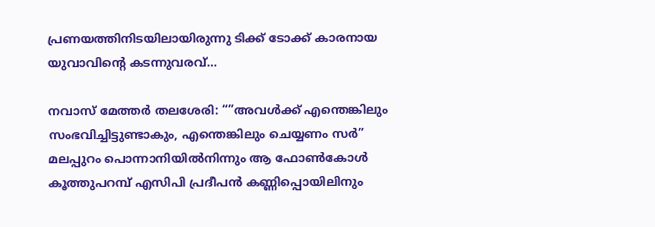പ്രണയത്തിനിടയിലായിരുന്നു ടിക്ക് ടോക്ക് കാരനായ യുവാവിന്റെ കടന്നുവരവ്…

നവാസ് മേത്തർ തലശേരി: “”അവൾക്ക് എന്തെങ്കിലും സംഭവിച്ചിട്ടുണ്ടാകും, എന്തെങ്കിലും ചെയ്യണം സർ” മലപ്പുറം പൊന്നാനിയിൽനിന്നും ആ ഫോൺകോൾ കൂത്തുപറമ്പ് എസിപി പ്രദീപൻ കണ്ണിപ്പൊയിലിനും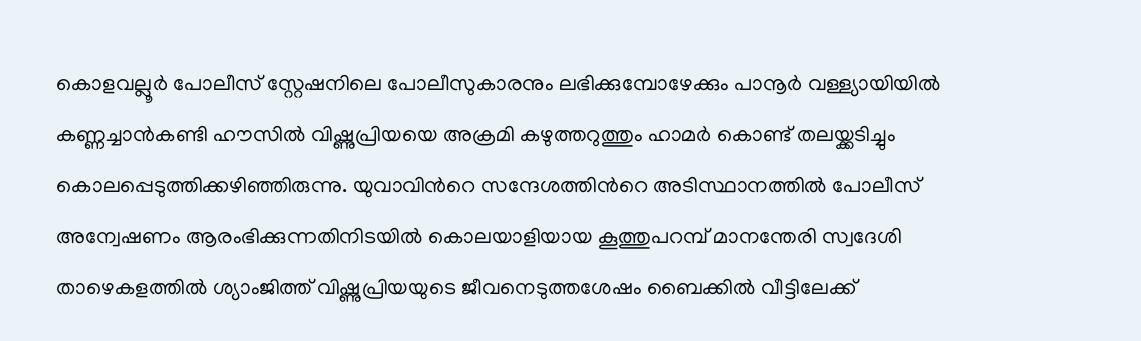കൊളവല്ലൂർ പോലീസ് സ്റ്റേഷനിലെ പോലീസുകാരനും ലഭിക്കുമ്പോഴേക്കും പാനൂർ വള്ള്യായിയിൽ കണ്ണച്ചാൻകണ്ടി ഹൗസിൽ വിഷ്ണുപ്രിയയെ അക്രമി കഴുത്തറുത്തും ഹാമർ കൊണ്ട് തലയ്ക്കടിച്ചും കൊലപ്പെടുത്തിക്കഴിഞ്ഞിരുന്നു. യുവാവിന്‍റെ സന്ദേശത്തിന്‍റെ അടിസ്ഥാനത്തിൽ പോലീസ് അന്വേഷണം ആരംഭിക്കുന്നതിനിടയിൽ കൊലയാളിയായ കൂത്തുപറമ്പ് മാനന്തേരി സ്വദേശി താഴെകളത്തിൽ ശ്യാംജിത്ത് വിഷ്ണുപ്രിയയുടെ ജീവനെടുത്തശേഷം ബൈക്കിൽ വീട്ടിലേക്ക്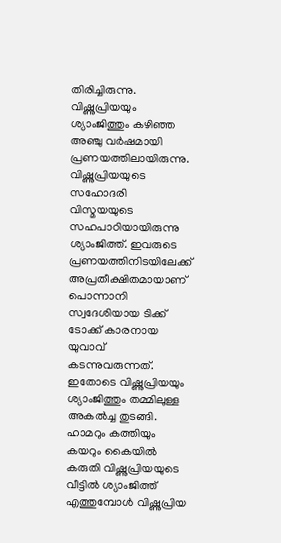തിരിച്ചിരുന്നു. വിഷ്ണുപ്രിയയും ശ്യാംജിത്തും കഴിഞ്ഞ അഞ്ചു വർഷമായി പ്രണയത്തിലായിരുന്നു. വിഷ്ണുപ്രിയയുടെ സഹോദരി വിസ്മയയുടെ സഹപാഠിയായിരുന്നു ശ്യാംജിത്ത്. ഇവരുടെ പ്രണയത്തിനിടയിലേക്ക് അപ്രതീക്ഷിതമായാണ് പൊന്നാനി സ്വദേശിയായ ടിക്ക് ടോക്ക് കാരനായ യുവാവ് കടന്നുവരുന്നത്. ഇതോടെ വിഷ്ണുപ്രിയയും ശ്യാംജിത്തും തമ്മിലുള്ള അകൽച്ച തുടങ്ങി. ഹാമറും കത്തിയും കയറും കൈയിൽ കരുതി വിഷ്ണുപ്രിയയുടെ വീട്ടിൽ ശ്യാംജിത്ത് എത്തുമ്പോൾ വിഷ്ണുപ്രിയ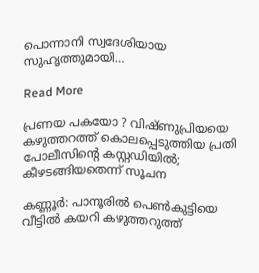പൊന്നാനി സ്വദേശിയായ സുഹൃത്തുമായി…

Read More

പ്രണയ പകയോ ? വിഷ്ണുപ്രിയയെ കഴുത്തറത്ത് കൊലപ്പെടുത്തിയ പ്രതി പോലീസിന്റെ കസ്റ്റഡിയില്‍; കീഴടങ്ങിയതെന്ന് സൂചന

കണ്ണൂര്‍: പാനൂരില്‍ പെണ്‍കുട്ടിയെ വീട്ടില്‍ കയറി കഴുത്തറുത്ത്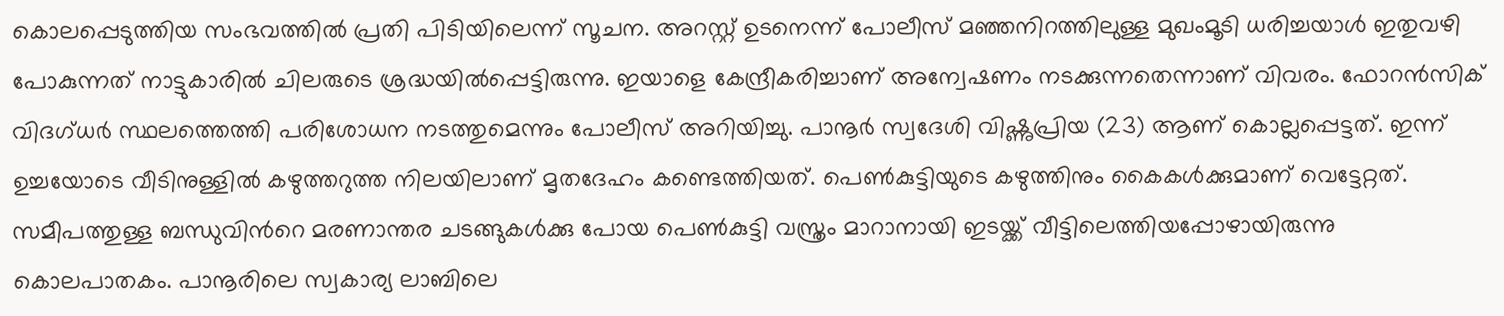കൊലപ്പെടുത്തിയ സംഭവത്തില്‍ പ്രതി പിടിയിലെന്ന് സൂചന. അറസ്റ്റ് ഉടനെന്ന് പോലീസ്‌ മഞ്ഞനിറത്തിലുള്ള മുഖംമൂടി ധരിച്ചയാള്‍ ഇതുവഴി പോകുന്നത് നാട്ടുകാരില്‍ ചിലരുടെ ശ്രദ്ധയില്‍പ്പെട്ടിരുന്നു. ഇയാളെ കേന്ദ്രീകരിച്ചാണ് അന്വേഷണം നടക്കുന്നതെന്നാണ് വിവരം. ഫോറന്‍സിക് വിദഗ്ധര്‍ സ്ഥലത്തെത്തി പരിശോധന നടത്തുമെന്നും പോലീസ് അറിയിച്ചു. പാനൂര്‍ സ്വദേശി വിഷ്ണുപ്രിയ (23) ആണ് കൊല്ലപ്പെട്ടത്. ഇന്ന് ഉച്ചയോടെ വീടിനുള്ളില്‍ കഴുത്തറുത്ത നിലയിലാണ് മൃതദേഹം കണ്ടെത്തിയത്. പെണ്‍കുട്ടിയുടെ കഴുത്തിനും കൈകള്‍ക്കുമാണ് വെട്ടേറ്റത്. സമീപത്തുള്ള ബന്ധുവിന്‍റെ മരണാന്തര ചടങ്ങുകള്‍ക്കു പോയ പെണ്‍കുട്ടി വസ്ത്രം മാറാനായി ഇടയ്ക്ക് വീട്ടിലെത്തിയപ്പോഴായിരുന്നു കൊലപാതകം. പാനൂരിലെ സ്വകാര്യ ലാബിലെ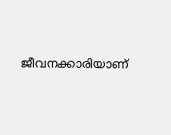ജീവനക്കാരിയാണ്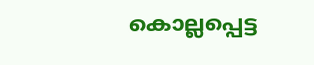കൊല്ലപ്പെട്ട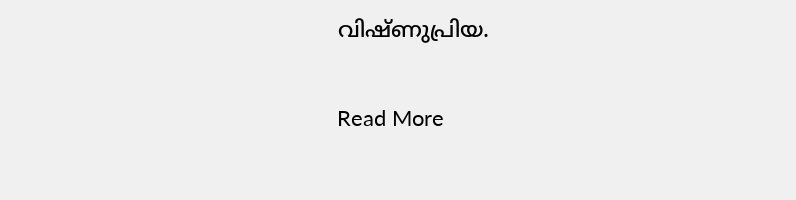വിഷ്ണുപ്രിയ.

Read More